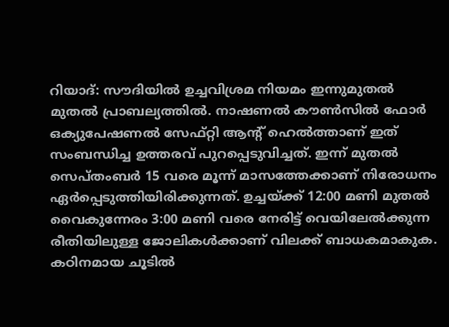റിയാദ്: സൗദിയിൽ ഉച്ചവിശ്രമ നിയമം ഇന്നുമുതൽ മുതൽ പ്രാബല്യത്തിൽ. നാഷണൽ കൗൺസിൽ ഫോർ ഒക്യുപേഷണൽ സേഫ്റ്റി ആന്റ് ഹെൽത്താണ് ഇത് സംബന്ധിച്ച ഉത്തരവ് പുറപ്പെടുവിച്ചത്. ഇന്ന് മുതൽ സെപ്തംബർ 15 വരെ മൂന്ന് മാസത്തേക്കാണ് നിരോധനം ഏർപ്പെടുത്തിയിരിക്കുന്നത്. ഉച്ചയ്ക്ക് 12:00 മണി മുതൽ വൈകുന്നേരം 3:00 മണി വരെ നേരിട്ട് വെയിലേൽക്കുന്ന രീതിയിലുള്ള ജോലികൾക്കാണ് വിലക്ക് ബാധകമാകുക.
കഠിനമായ ചൂടിൽ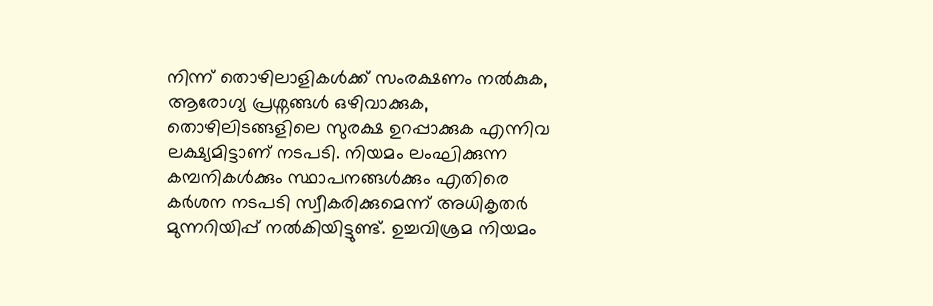നിന്ന് തൊഴിലാളികൾക്ക് സംരക്ഷണം നൽകുക, ആരോഗ്യ പ്രശ്നങ്ങൾ ഒഴിവാക്കുക, തൊഴിലിടങ്ങളിലെ സുരക്ഷ ഉറപ്പാക്കുക എന്നിവ ലക്ഷ്യമിട്ടാണ് നടപടി. നിയമം ലംഘിക്കുന്ന കമ്പനികൾക്കും സ്ഥാപനങ്ങൾക്കും എതിരെ കർശന നടപടി സ്വീകരിക്കുമെന്ന് അധികൃതർ മുന്നറിയിപ്പ് നൽകിയിട്ടുണ്ട്. ഉച്ചവിശ്രമ നിയമം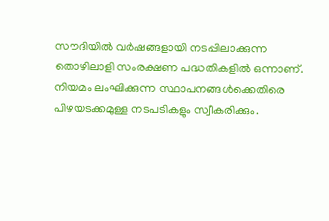സൗദിയിൽ വർഷങ്ങളായി നടപ്പിലാക്കുന്ന തൊഴിലാളി സംരക്ഷണ പദ്ധതികളിൽ ഒന്നാണ്. നിയമം ലംഘിക്കുന്ന സ്ഥാപനങ്ങൾക്കെതിരെ പിഴയടക്കമുള്ള നടപടികളും സ്വീകരിക്കും.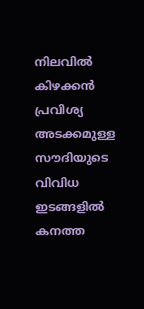നിലവിൽ കിഴക്കൻ പ്രവിശ്യ അടക്കമുള്ള സൗദിയുടെ വിവിധ ഇടങ്ങളിൽ കനത്ത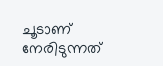ചൂടാണ് നേരിടുന്നത്